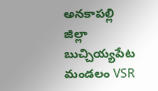అనకాపల్లి జిల్లా బుచ్చియ్యపేట మండలం VSR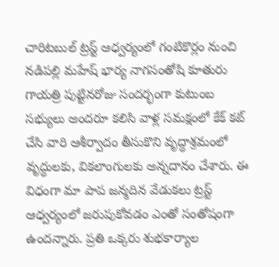చారిటబుల్ ట్రస్ట్ ఆధ్వర్యంలో గంటికొర్లం నుంచి నడిపల్లి మహేష్ భార్య నాగసంతోషి కూతురు గాయత్రి పుట్టినరోజు సందర్భంగా కుటుంబ సభ్యులు అందరూ కలిసి వాళ్ల సమక్షంలో కేక్ కట్ చేసి వారి ఆశీర్వాదం తీసుకొని వృద్ధాశ్రమంలో వృద్ధులకు, వికలాంగులకు అన్నదానం చేశారు. ఈ విధంగా మా పాప జన్మదిన వేడుకలు ట్రస్ట్ ఆధ్వర్యంలో జరుపుకోవడం ఎంతో సంతోషంగా ఉందన్నారు. ప్రతి ఒక్కరు శుభకార్యాల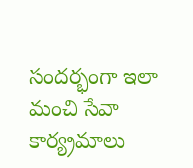సందర్భంగా ఇలా మంచి సేవా కార్య్రమాలు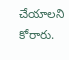చేయాలని కోరారు.